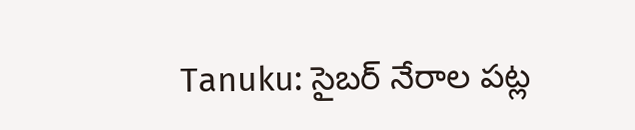Tanuku: సైబర్ నేరాల పట్ల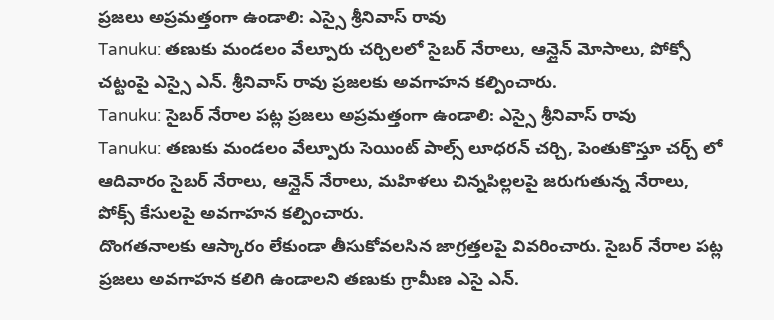ప్రజలు అప్రమత్తంగా ఉండాలి: ఎస్సై శ్రీనివాస్ రావు
Tanuku: తణుకు మండలం వేల్పూరు చర్చిలలో సైబర్ నేరాలు, ఆన్లైన్ మోసాలు, పోక్సో చట్టంపై ఎస్సై ఎన్. శ్రీనివాస్ రావు ప్రజలకు అవగాహన కల్పించారు.
Tanuku: సైబర్ నేరాల పట్ల ప్రజలు అప్రమత్తంగా ఉండాలి: ఎస్సై శ్రీనివాస్ రావు
Tanuku: తణుకు మండలం వేల్పూరు సెయింట్ పాల్స్ లూధరన్ చర్చి, పెంతుకొస్తూ చర్చ్ లో ఆదివారం సైబర్ నేరాలు, ఆన్లైన్ నేరాలు, మహిళలు చిన్నపిల్లలపై జరుగుతున్న నేరాలు, పోక్స్ కేసులపై అవగాహన కల్పించారు.
దొంగతనాలకు ఆస్కారం లేకుండా తీసుకోవలసిన జాగ్రత్తలపై వివరించారు. సైబర్ నేరాల పట్ల ప్రజలు అవగాహన కలిగి ఉండాలని తణుకు గ్రామీణ ఎసై ఎన్.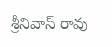శ్రీనివాస్ రావు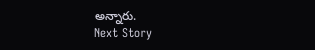అన్నారు.
Next Story